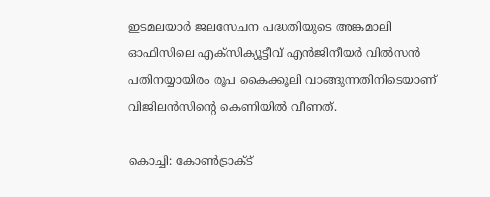ഇടമലയാര്‍ ജലസേചന പദ്ധതിയുടെ അങ്കമാലി ഓഫിസിലെ എക്സിക്യൂട്ടീവ് എന്‍ജിനീയര്‍ വില്‍സന്‍ പതിനയ്യായിരം രൂപ കൈക്കൂലി വാങ്ങുന്നതിനിടെയാണ് വിജിലന്‍സിന്‍റെ കെണിയില്‍ വീണത്.

കൊച്ചി: കോണ്‍ട്രാക്ട്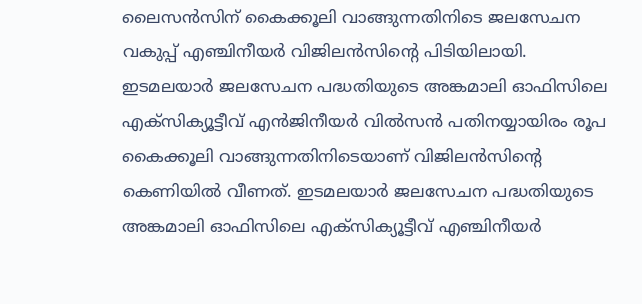ലൈസന്‍സിന് കൈക്കൂലി വാങ്ങുന്നതിനിടെ ജലസേചന വകുപ്പ് എഞ്ചിനീയര്‍ വിജിലന്‍സിന്‍റെ പിടിയിലായി. ഇടമലയാര്‍ ജലസേചന പദ്ധതിയുടെ അങ്കമാലി ഓഫിസിലെ എക്സിക്യൂട്ടീവ് എന്‍ജിനീയര്‍ വില്‍സന്‍ പതിനയ്യായിരം രൂപ കൈക്കൂലി വാങ്ങുന്നതിനിടെയാണ് വിജിലന്‍സിന്‍റെ കെണിയില്‍ വീണത്. ഇടമലയാര്‍ ജലസേചന പദ്ധതിയുടെ അങ്കമാലി ഓഫിസിലെ എക്സിക്യൂട്ടീവ് എഞ്ചിനീയര്‍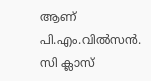ആണ് പി.എം.വില്‍സന്‍. സി ക്ലാസ്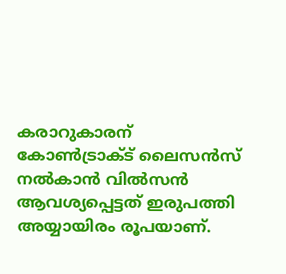കരാറുകാരന് കോണ്‍ട്രാക്ട് ലൈസന്‍സ് നല്‍കാന്‍ വില്‍സന്‍ ആവശ്യപ്പെട്ടത് ഇരുപത്തി അയ്യായിരം രൂപയാണ്.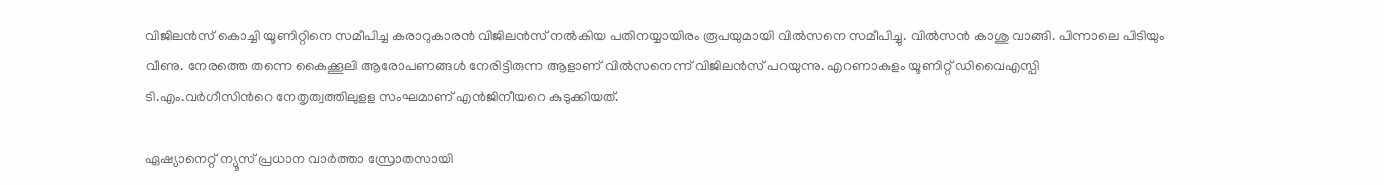വിജിലന്‍സ് കൊച്ചി യൂണിറ്റിനെ സമീപിച്ച കരാറുകാരന്‍ വിജിലന്‍സ് നല്‍കിയ പതിനയ്യായിരം രൂപയുമായി വില്‍സനെ സമീപിച്ചു. വില്‍സന്‍ കാശു വാങ്ങി. പിന്നാലെ പിടിയും വീണു. നേരത്തെ തന്നെ കൈക്കൂലി ആരോപണങ്ങള്‍ നേരിട്ടിരുന്ന ആളാണ് വില്‍സനെന്ന് വിജിലന്‍സ് പറയുന്നു. എറണാകുളം യൂണിറ്റ് ഡിവൈഎസ്പി ടി.എം.വര്‍ഗീസിന്‍റെ നേതൃത്വത്തിലുളള സംഘമാണ് എന്‍ജിനീയറെ കുടുക്കിയത്.

ഏഷ്യാനെറ്റ് ന്യൂസ് പ്രധാന വാർത്താ സ്രോതസായി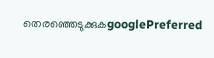തെരഞ്ഞെടുക്കുകgooglePreferred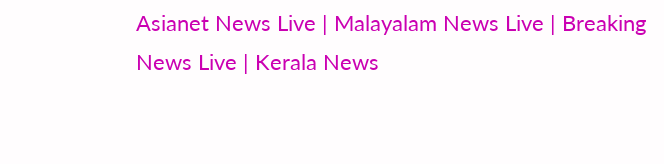Asianet News Live | Malayalam News Live | Breaking News Live | Kerala News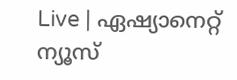Live | ഏഷ്യാനെറ്റ് ന്യൂസ്